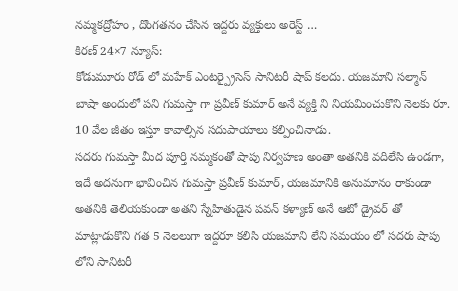నమ్మకద్రోహం , దొంగతనం చేసిన ఇద్దరు వ్యక్తులు అరెస్ట్ …
కిరణ్ 24×7 న్యూస్:
కోడుమూరు రోడ్ లో మహేక్ ఎంటర్ప్రైసెస్ సానిటరీ షాప్ కలదు. యజమాని సల్మాన్ బాషా అందులో పని గుమస్తా గా ప్రవీణ్ కుమార్ అనే వ్యక్తి ని నియమించుకొని నెలకు రూ. 10 వేల జీతం ఇస్తూ కావాల్సిన సదుపాయాలు కల్పించినాడు.
సదరు గుమస్తా మీద పూర్తి నమ్మకంతో షాపు నిర్వహణ అంతా అతనికి వదిలేసి ఉండగా, ఇదే అదనుగా భావించిన గుమస్తా ప్రవీణ్ కుమార్, యజమానికి అనుమానం రాకుండా అతనికి తెలియకుండా అతని స్నేహితుడైన పవన్ కళ్యాణ్ అనే ఆటో డ్రైవర్ తో మాట్లాడుకొని గత 5 నెలలుగా ఇద్దరూ కలిసి యజమాని లేని సమయం లో సదరు షాపు లోని సానిటరీ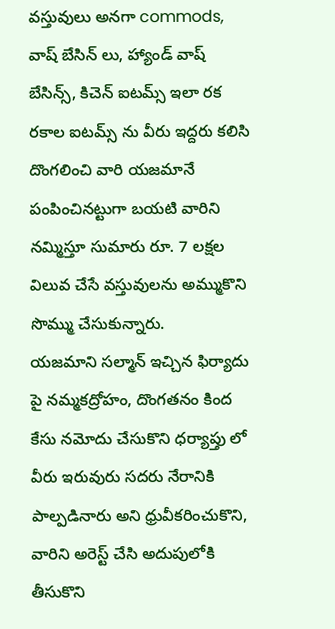వస్తువులు అనగా commods, వాష్ బేసిన్ లు, హ్యాండ్ వాష్ బేసిన్స్, కిచెన్ ఐటమ్స్ ఇలా రక రకాల ఐటమ్స్ ను వీరు ఇద్దరు కలిసి దొంగలించి వారి యజమానే పంపించినట్టుగా బయటి వారిని నమ్మిస్తూ సుమారు రూ. 7 లక్షల విలువ చేసే వస్తువులను అమ్ముకొని సొమ్ము చేసుకున్నారు.
యజమాని సల్మాన్ ఇచ్చిన ఫిర్యాదు పై నమ్మకద్రోహం, దొంగతనం కింద కేసు నమోదు చేసుకొని ధర్యాప్తు లో వీరు ఇరువురు సదరు నేరానికి పాల్పడినారు అని ధ్రువీకరించుకొని, వారిని అరెస్ట్ చేసి అదుపులోకి తీసుకొని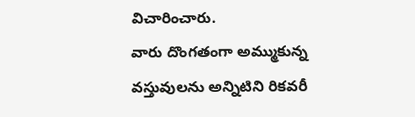విచారించారు.
వారు దొంగతంగా అమ్ముకున్న వస్తువులను అన్నిటిని రికవరీ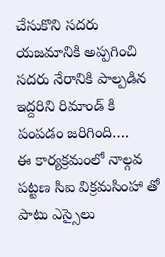చేసుకొని సదరు యజమానికి అప్పగించి సదరు నేరానికి పాల్పడిన ఇద్దరిని రిమాండ్ కి పంపడం జరిగింది….
ఈ కార్యక్రమంలో నాల్గవ పట్టణ సిఐ విక్రమసింహా తో పాటు ఎస్సైలు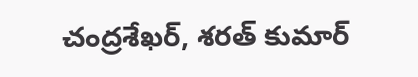చంద్రశేఖర్, శరత్ కుమార్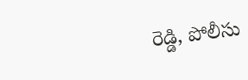రెడ్డి, పోలీసు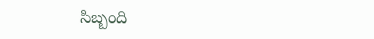సిబ్బంది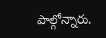పాల్గోన్నారు.